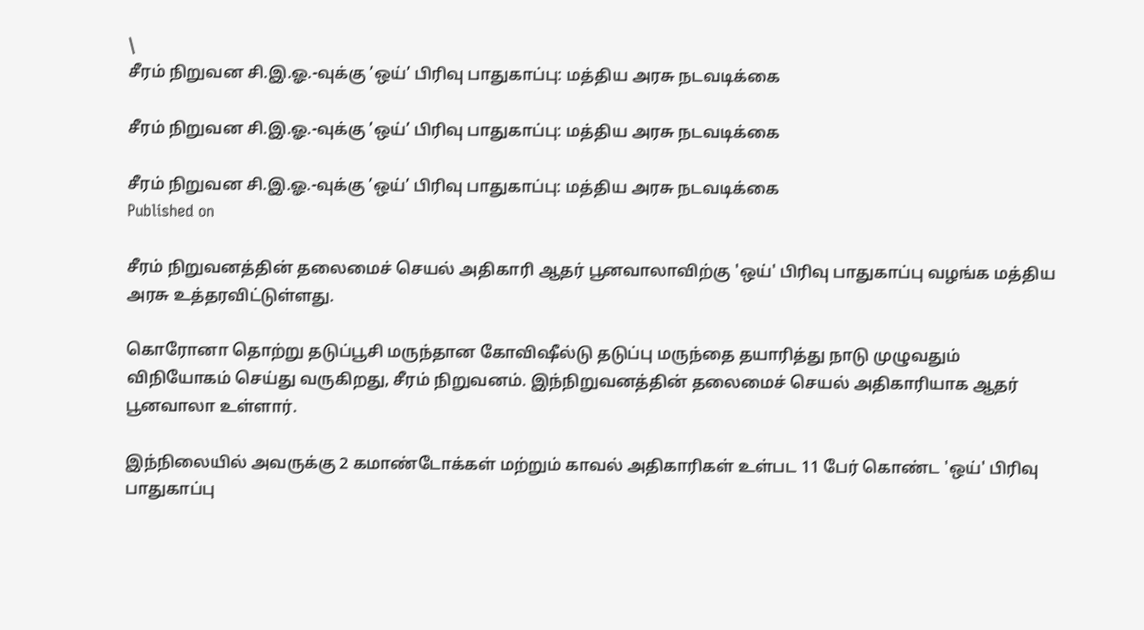\
சீரம் நிறுவன சி.இ.ஓ.-வுக்கு ’ஒய்’ பிரிவு பாதுகாப்பு: மத்திய அரசு நடவடிக்கை

சீரம் நிறுவன சி.இ.ஓ.-வுக்கு ’ஒய்’ பிரிவு பாதுகாப்பு: மத்திய அரசு நடவடிக்கை

சீரம் நிறுவன சி.இ.ஓ.-வுக்கு ’ஒய்’ பிரிவு பாதுகாப்பு: மத்திய அரசு நடவடிக்கை
Published on

சீரம் நிறுவனத்தின் தலைமைச் செயல் அதிகாரி ஆதர் பூனவாலாவிற்கு 'ஒய்' பிரிவு பாதுகாப்பு வழங்க மத்திய அரசு உத்தரவிட்டுள்ளது.

கொரோனா தொற்று தடுப்பூசி மருந்தான கோவிஷீல்டு தடுப்பு மருந்தை தயாரித்து நாடு முழுவதும் விநியோகம் செய்து வருகிறது, சீரம் நிறுவனம். இந்நிறுவனத்தின் தலைமைச் செயல் அதிகாரியாக ஆதர் பூனவாலா உள்ளார்.

இந்நிலையில் அவருக்கு 2 கமாண்டோக்கள் மற்றும் காவல் அதிகாரிகள் உள்பட 11 பேர் கொண்ட 'ஒய்' பிரிவு பாதுகாப்பு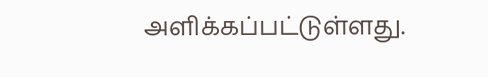அளிக்கப்பட்டுள்ளது.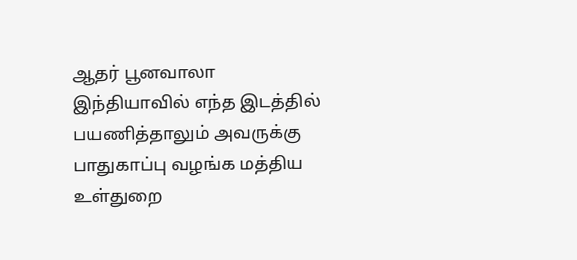ஆதர் பூனவாலா இந்தியாவில் எந்த இடத்தில் பயணித்தாலும் அவருக்கு பாதுகாப்பு வழங்க மத்திய உள்துறை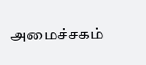அமைச்சகம்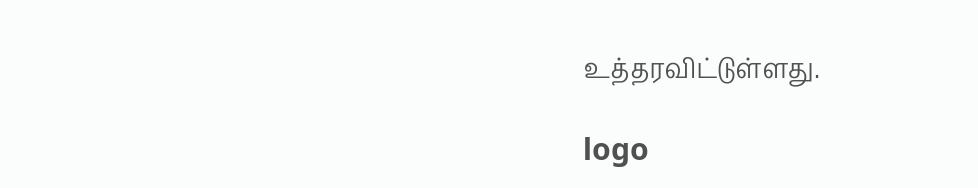உத்தரவிட்டுள்ளது.

logo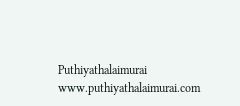Puthiyathalaimurai
www.puthiyathalaimurai.com